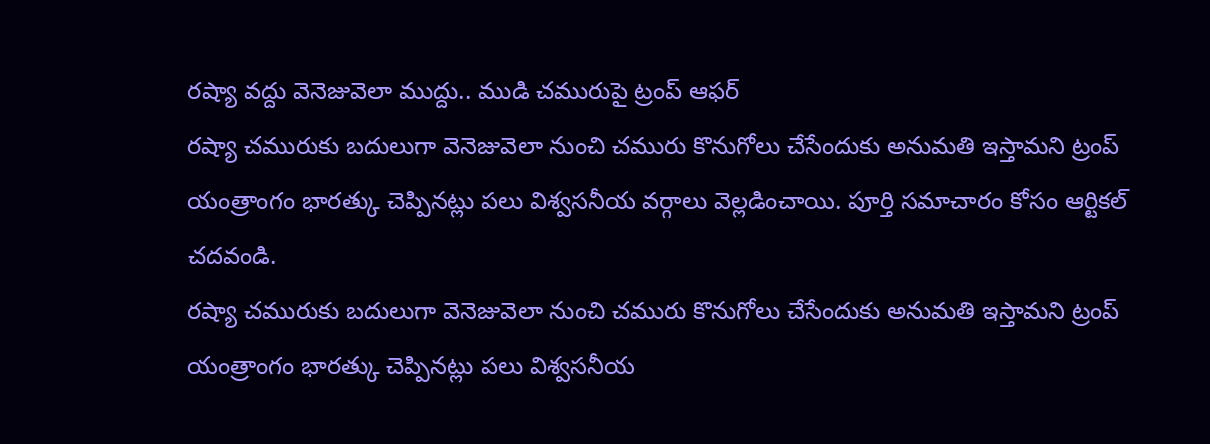రష్యా వద్దు వెనెజువెలా ముద్దు.. ముడి చమురుపై ట్రంప్ ఆఫర్
రష్యా చమురుకు బదులుగా వెనెజువెలా నుంచి చమురు కొనుగోలు చేసేందుకు అనుమతి ఇస్తామని ట్రంప్ యంత్రాంగం భారత్కు చెప్పినట్లు పలు విశ్వసనీయ వర్గాలు వెల్లడించాయి. పూర్తి సమాచారం కోసం ఆర్టికల్ చదవండి.
రష్యా చమురుకు బదులుగా వెనెజువెలా నుంచి చమురు కొనుగోలు చేసేందుకు అనుమతి ఇస్తామని ట్రంప్ యంత్రాంగం భారత్కు చెప్పినట్లు పలు విశ్వసనీయ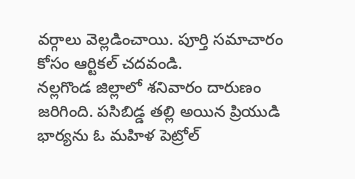వర్గాలు వెల్లడించాయి. పూర్తి సమాచారం కోసం ఆర్టికల్ చదవండి.
నల్లగొండ జిల్లాలో శనివారం దారుణం జరిగింది. పసిబిడ్డ తల్లి అయిన ప్రియుడి భార్యను ఓ మహిళ పెట్రోల్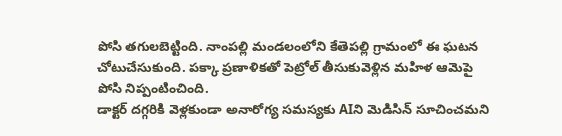పోసి తగులబెట్టింది. నాంపల్లి మండలంలోని కేతెపల్లి గ్రామంలో ఈ ఘటన చోటుచేసుకుంది. పక్కా ప్రణాళికతో పెట్రోల్ తీసుకువెళ్లిన మహిళ ఆమెపై పోసి నిప్పంటించింది.
డాక్టర్ దగ్గరికి వెళ్లకుండా అనారోగ్య సమస్యకు AIని మెడిసిన్ సూచించమని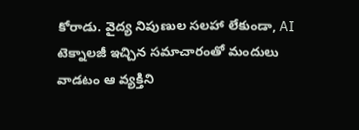కోరాడు. వైద్య నిపుణుల సలహా లేకుండా, AI టెక్నాలజీ ఇచ్చిన సమాచారంతో మందులు వాడటం ఆ వ్యక్తిని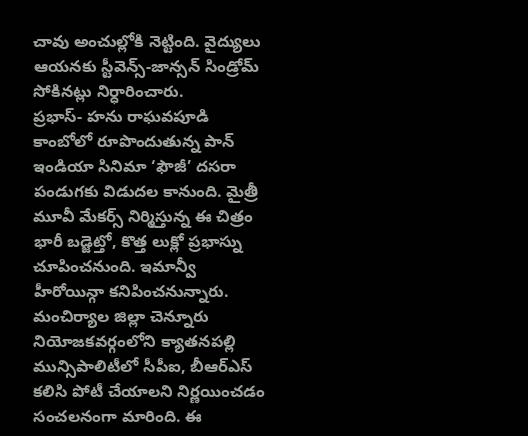చావు అంచుల్లోకి నెట్టింది. వైద్యులు ఆయనకు స్టీవెన్స్-జాన్సన్ సిండ్రోమ్ సోకినట్లు నిర్ధారించారు.
ప్రభాస్- హను రాఘవపూడి కాంబోలో రూపొందుతున్న పాన్ ఇండియా సినిమా ‘ఫౌజీ’ దసరా పండుగకు విడుదల కానుంది. మైత్రీ మూవీ మేకర్స్ నిర్మిస్తున్న ఈ చిత్రం భారీ బడ్జెట్తో, కొత్త లుక్లో ప్రభాస్ను చూపించనుంది. ఇమాన్వీ హీరోయిన్గా కనిపించనున్నారు.
మంచిర్యాల జిల్లా చెన్నూరు నియోజకవర్గంలోని క్యాతనపల్లి మున్సిపాలిటీలో సీపీఐ, బీఆర్ఎస్ కలిసి పోటీ చేయాలని నిర్ణయించడం సంచలనంగా మారింది. ఈ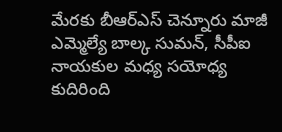మేరకు బీఆర్ఎస్ చెన్నూరు మాజీ ఎమ్మెల్యే బాల్క సుమన్, సీపీఐ నాయకుల మధ్య సయోధ్య కుదిరింది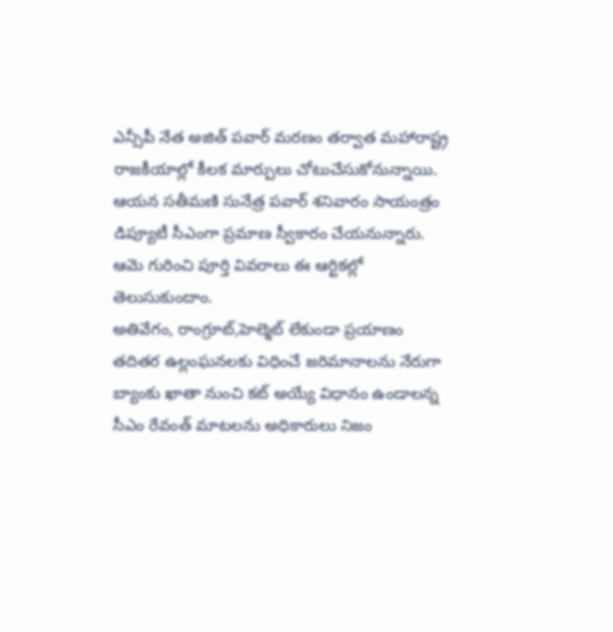ఎన్సీపీ నేత అజిత్ పవార్ మరణం తర్వాత మహారాష్ట్ర రాజకీయాల్లో కీలక మార్పులు చోటుచేసుకోనున్నాయి. ఆయన సతీమణి సునేత్ర పవార్ శనివారం సాయంత్రం డిప్యూటీ సీఎంగా ప్రమాణ స్వీకారం చేయనున్నారు. ఆమె గురించి పూర్తి వివరాలు ఈ ఆర్టికల్లో తెలుసుకుందాం.
అతివేగం, రాంగ్రూట్,హెల్మెట్ లేకుండా ప్రయాణం తదితర ఉల్లంఘనలకు విధించే జరిమానాలను నేరుగా బ్యాంకు ఖాతా నుంచి కట్ అయ్యే విధానం ఉండాలన్న సీఎం రేవంత్ మాటలను అధికారులు నిజం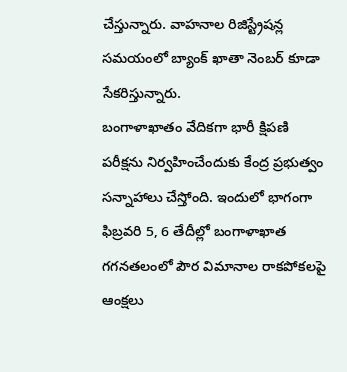చేస్తున్నారు. వాహనాల రిజిస్ట్రేషన్ల సమయంలో బ్యాంక్ ఖాతా నెంబర్ కూడా సేకరిస్తున్నారు.
బంగాళాఖాతం వేదికగా భారీ క్షిపణి పరీక్షను నిర్వహించేందుకు కేంద్ర ప్రభుత్వం సన్నాహాలు చేస్తోంది. ఇందులో భాగంగా ఫిబ్రవరి 5, 6 తేదీల్లో బంగాళాఖాత గగనతలంలో పౌర విమానాల రాకపోకలపై ఆంక్షలు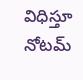విధిస్తూ నోటమ్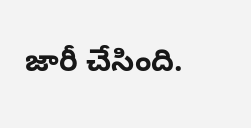జారీ చేసింది.